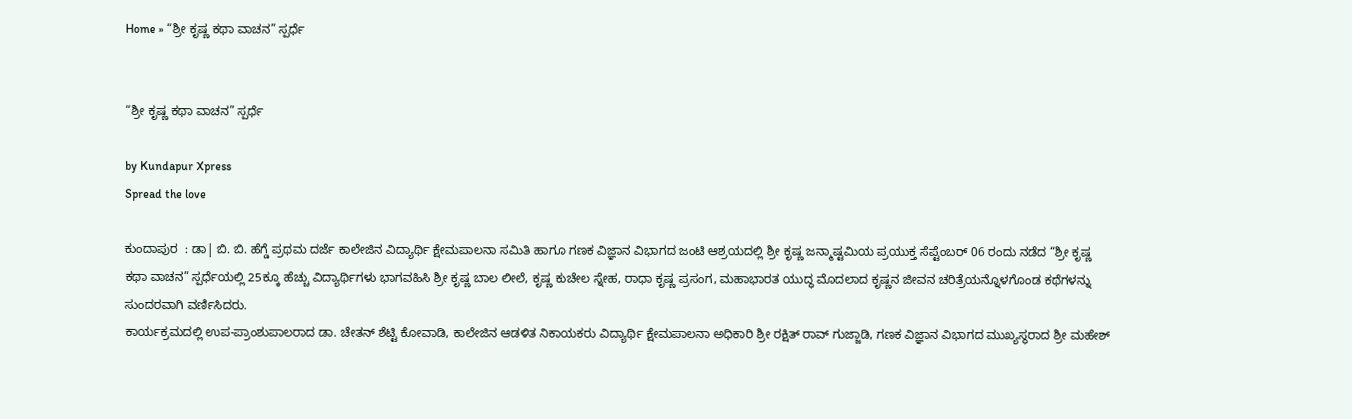Home » “ಶ್ರೀ ಕೃಷ್ಣ ಕಥಾ ವಾಚನ” ಸ್ಪರ್ಧೆ


“ಶ್ರೀ ಕೃಷ್ಣ ಕಥಾ ವಾಚನ” ಸ್ಪರ್ಧೆ

by Kundapur Xpress
Spread the love

ಕುಂದಾಪುರ  : ಡಾ| ಬಿ. ಬಿ. ಹೆಗ್ಡೆ ಪ್ರಥಮ ದರ್ಜೆ ಕಾಲೇಜಿನ ವಿದ್ಯಾರ್ಥಿ ಕ್ಷೇಮಪಾಲನಾ ಸಮಿತಿ ಹಾಗೂ ಗಣಕ ವಿಜ್ಞಾನ ವಿಭಾಗದ ಜಂಟಿ ಆಶ್ರಯದಲ್ಲಿ ಶ್ರೀ ಕೃಷ್ಣ ಜನ್ಮಾಷ್ಟಮಿಯ ಪ್ರಯುಕ್ತ ಸೆಪ್ಟೆಂಬರ್ 06 ರಂದು ನಡೆದ “ಶ್ರೀ ಕೃಷ್ಣ ಕಥಾ ವಾಚನ” ಸ್ಪರ್ಧೆಯಲ್ಲಿ 25ಕ್ಕೂ ಹೆಚ್ಚು ವಿದ್ಯಾರ್ಥಿಗಳು ಭಾಗವಹಿಸಿ ಶ್ರೀ ಕೃಷ್ಣ ಬಾಲ ಲೀಲೆ, ಕೃಷ್ಣ ಕುಚೇಲ ಸ್ನೇಹ, ರಾಧಾ ಕೃಷ್ಣ ಪ್ರಸಂಗ, ಮಹಾಭಾರತ ಯುದ್ಧ ಮೊದಲಾದ ಕೃಷ್ಣನ ಜೀವನ ಚರಿತ್ರೆಯನ್ನೊಳಗೊಂಡ ಕಥೆಗಳನ್ನು ಸುಂದರವಾಗಿ ವರ್ಣಿಸಿದರು.
ಕಾರ್ಯಕ್ರಮದಲ್ಲಿ ಉಪ-ಪ್ರಾಂಶುಪಾಲರಾದ ಡಾ. ಚೇತನ್ ಶೆಟ್ಟಿ ಕೋವಾಡಿ, ಕಾಲೇಜಿನ ಆಡಳಿತ ನಿಕಾಯಕರು ವಿದ್ಯಾರ್ಥಿ ಕ್ಷೇಮಪಾಲನಾ ಅಧಿಕಾರಿ ಶ್ರೀ ರಕ್ಷಿತ್ ರಾವ್ ಗುಜ್ಜಾಡಿ, ಗಣಕ ವಿಜ್ಞಾನ ವಿಭಾಗದ ಮುಖ್ಯಸ್ಥರಾದ ಶ್ರೀ ಮಹೇಶ್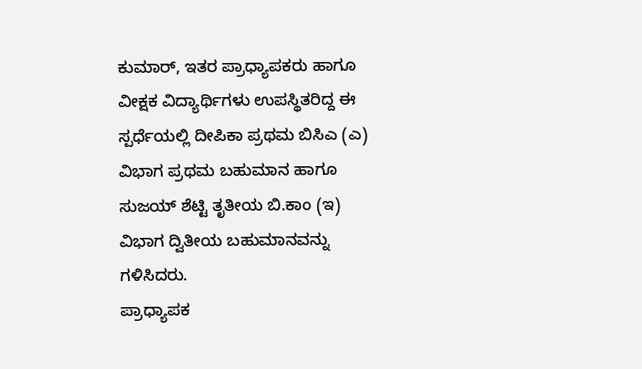ಕುಮಾರ್, ಇತರ ಪ್ರಾಧ್ಯಾಪಕರು ಹಾಗೂ ವೀಕ್ಷಕ ವಿದ್ಯಾರ್ಥಿಗಳು ಉಪಸ್ಥಿತರಿದ್ದ ಈ ಸ್ಪರ್ಧೆಯಲ್ಲಿ ದೀಪಿಕಾ ಪ್ರಥಮ ಬಿಸಿಎ (ಎ) ವಿಭಾಗ ಪ್ರಥಮ ಬಹುಮಾನ ಹಾಗೂ ಸುಜಯ್ ಶೆಟ್ಟಿ ತೃತೀಯ ಬಿ.ಕಾಂ (ಇ) ವಿಭಾಗ ದ್ವಿತೀಯ ಬಹುಮಾನವನ್ನು ಗಳಿಸಿದರು.
ಪ್ರಾಧ್ಯಾಪಕ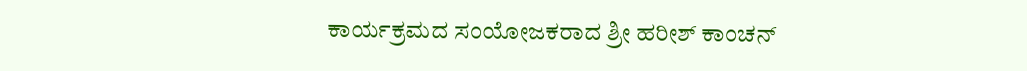ಕಾರ್ಯಕ್ರಮದ ಸಂಯೋಜಕರಾದ ಶ್ರೀ ಹರೀಶ್ ಕಾಂಚನ್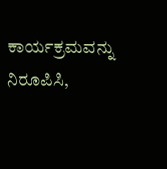ಕಾರ್ಯಕ್ರಮವನ್ನು ನಿರೂಪಿಸಿ,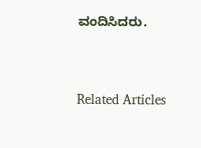ವಂದಿಸಿದರು.



Related Articles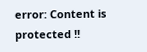error: Content is protected !!